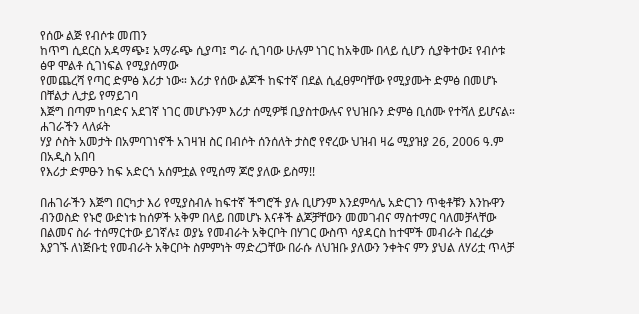የሰው ልጅ የብሶቱ መጠን
ከጥግ ሲደርስ አዳማጭ፤ አማራጭ ሲያጣ፤ ግራ ሲገባው ሁሉም ነገር ከአቅሙ በላይ ሲሆን ሲያቅተው፤ የብሶቱ ፅዋ ሞልቶ ሲገነፍል የሚያሰማው
የመጨረሻ የጣር ድምፅ እሪታ ነው። እሪታ የሰው ልጆች ከፍተኛ በደል ሲፈፀምባቸው የሚያሙት ድምፅ በመሆኑ በቸልታ ሊታይ የማይገባ
እጅግ በጣም ከባድና አደገኛ ነገር መሆኑንም እሪታ ሰሚዎቹ ቢያስተውሉና የህዝቡን ድምፅ ቢሰሙ የተሻለ ይሆናል። ሐገራችን ላለፉት
ሃያ ሶስት አመታት በአምባገነኖች አገዛዝ ስር በብሶት ሰንሰለት ታስሮ የኖረው ህዝብ ዛሬ ሚያዝያ 26, 2006 ዓ.ም በአዲስ አበባ
የእሪታ ድምፁን ከፍ አድርጎ አሰምቷል የሚሰማ ጆሮ ያለው ይስማ!!

በሐገራችን እጅግ በርካታ እሪ የሚያስብሉ ከፍተኛ ችግሮች ያሉ ቢሆንም እንደምሳሌ አድርገን ጥቂቶቹን እንኩዋን ብንወስድ የኑሮ ውድነቱ ከሰዎች አቅም በላይ በመሆኑ እናቶች ልጆቻቸውን መመገብና ማስተማር ባለመቻላቸው በልመና ስራ ተሰማርተው ይገኛሉ፤ ወያኔ የመብራት አቅርቦት በሃገር ውስጥ ሳያዳርስ ከተሞች መብራት በፈረቃ እያገኙ ለነጅቡቲ የመብራት አቅርቦት ስምምነት ማድረጋቸው በራሱ ለህዝቡ ያለውን ንቀትና ምን ያህል ለሃሪቷ ጥላቻ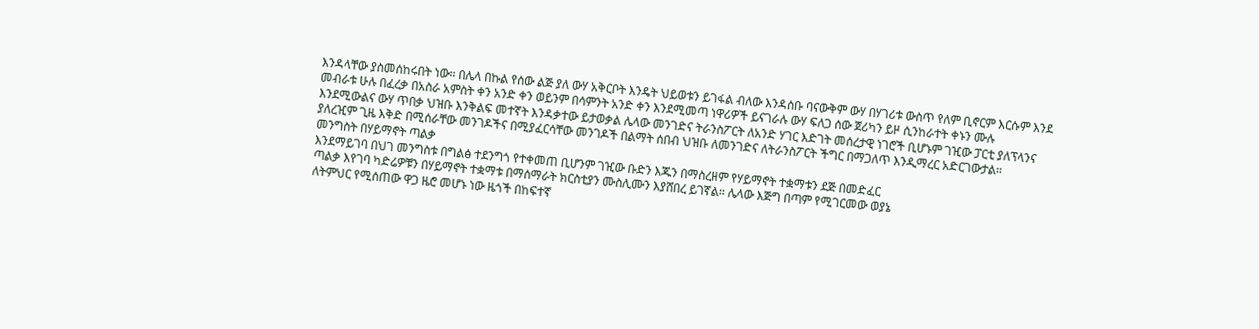እንዳላቸው ያስመሰከሩበት ነው። በሌላ በኩል የሰው ልጅ ያለ ውሃ አቅርቦት እንዴት ህይወቱን ይገፋል ብለው እንዳሰቡ ባናውቅም ውሃ በሃገሪቱ ውስጥ የለም ቢኖርም እርሱም እንደ መብራቱ ሁሉ በፈረቃ በአስራ አምስት ቀን አንድ ቀን ወይንም በሳምንት አንድ ቀን እንደሚመጣ ነዋሪዎች ይናገራሉ ውሃ ፍለጋ ሰው ጀሪካን ይዞ ሲንከራተት ቀኑን ሙሉ እንደሚውልና ውሃ ጥበቃ ህዝቡ እንቅልፍ መተኛት እንዳቃተው ይታወቃል ሌላው መንገድና ትራንስፖርት ለአንድ ሃገር እድገት መሰረታዊ ነገሮች ቢሆኑም ገዢው ፓርቲ ያለፕላንና ያለረዢም ጊዜ እቅድ በሚሰራቸው መንገዶችና በሚያፈርሳቸው መንገዶች በልማት ሰበብ ህዝቡ ለመንገድና ለትራንስፖርት ችግር በማጋለጥ እንዲማረር አድርገውታል።
መንግስት በሃይማኖት ጣልቃ
እንደማይገባ በህገ መንግስቱ በግልፅ ተደንግጎ የተቀመጠ ቢሆንም ገዢው ቡድን እጁን በማስረዘም የሃይማኖት ተቋማቱን ደጅ በመድፈር
ጣልቃ እየገባ ካድሬዎቹን በሃይማኖት ተቋማቱ በማሰማራት ክርስቲያን ሙስሊሙን እያሸበረ ይገኛል። ሌላው እጅግ በጣም የሚገርመው ወያኔ
ለትምህር የሚሰጠው ዋጋ ዜሮ መሆኑ ነው ዜጎች በከፍተኛ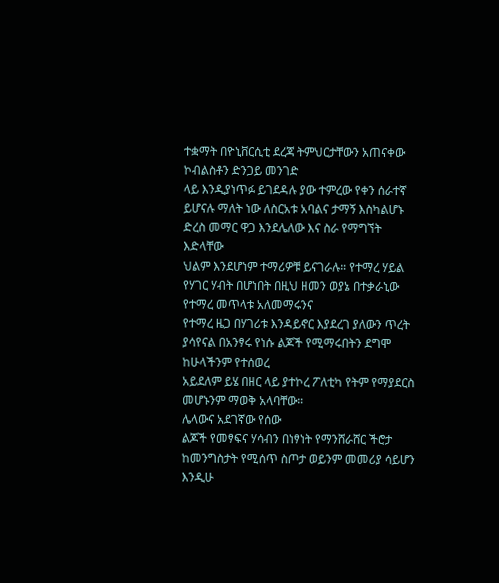ተቋማት በዮኒቨርሲቲ ደረጃ ትምህርታቸውን አጠናቀው ኮብልስቶን ድንጋይ መንገድ
ላይ እንዲያነጥፉ ይገደዳሉ ያው ተምረው የቀን ሰራተኛ ይሆናሉ ማለት ነው ለስርአቱ አባልና ታማኝ እስካልሆኑ ድረስ መማር ዋጋ እንደሌለው እና ስራ የማግኘት እድላቸው
ህልም እንደሆነም ተማሪዎቹ ይናገራሉ። የተማረ ሃይል የሃገር ሃብት በሆነበት በዚህ ዘመን ወያኔ በተቃራኒው የተማረ መጥላቱ አለመማሩንና
የተማረ ዜጋ በሃገሪቱ እንዳይኖር እያደረገ ያለውን ጥረት ያሳየናል በአንፃሩ የነሱ ልጆች የሚማሩበትን ደግሞ ከሁላችንም የተሰወረ
አይደለም ይሄ በዘር ላይ ያተኮረ ፖለቲካ የትም የማያደርስ መሆኑንም ማወቅ አላባቸው።
ሌላውና አደገኛው የሰው
ልጆች የመፃፍና ሃሳብን በነፃነት የማንሸራሸር ችሮታ ከመንግስታት የሚሰጥ ስጦታ ወይንም መመሪያ ሳይሆን እንዲሁ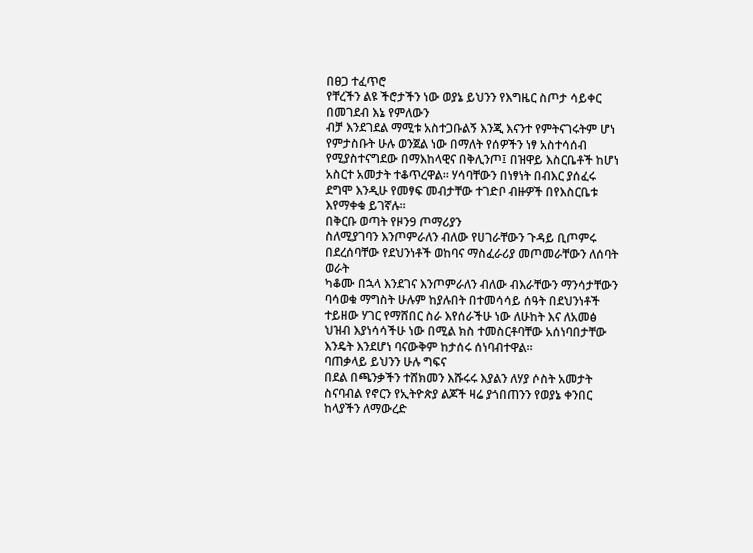በፀጋ ተፈጥሮ
የቸረችን ልዩ ችሮታችን ነው ወያኔ ይህንን የእግዜር ስጦታ ሳይቀር በመገደብ እኔ የምለውን
ብቻ እንደገደል ማሚቱ አስተጋቡልኝ እንጂ እናንተ የምትናገሩትም ሆነ የምታስቡት ሁሉ ወንጀል ነው በማለት የሰዎችን ነፃ አስተሳሰብ
የሚያስተናግደው በማእከላዊና በቅሊንጦ፤ በዝዋይ እስርቤቶች ከሆነ አስርተ አመታት ተቆጥረዋል። ሃሳባቸውን በነፃነት በብእር ያሰፈሩ
ደግሞ እንዲሁ የመፃፍ መብታቸው ተገድቦ ብዙዎች በየእስርቤቱ እየማቀቁ ይገኛሉ።
በቅርቡ ወጣት የዞን9 ጦማሪያን
ስለሚያገባን እንጦምራለን ብለው የሀገራቸውን ጉዳይ ቢጦምሩ በደረሰባቸው የደህንነቶች ወከባና ማስፈራሪያ መጦመራቸውን ለሰባት ወራት
ካቆሙ በኋላ እንደገና እንጦምራለን ብለው ብእራቸውን ማንሳታቸውን ባሳወቁ ማግስት ሁሉም ከያሉበት በተመሳሳይ ሰዓት በደህንነቶች
ተይዘው ሃገር የማሸበር ስራ እየሰራችሁ ነው ለሁከት እና ለአመፅ ህዝብ እያነሳሳችሁ ነው በሚል ክስ ተመስርቶባቸው አሰነባበታቸው
እንዴት እንደሆነ ባናውቅም ከታሰሩ ሰነባብተዋል።
ባጠቃላይ ይህንን ሁሉ ግፍና
በደል በጫንቃችን ተሸክመን እሹሩሩ እያልን ለሃያ ሶስት አመታት ስናባብል የኖርን የኢትዮጵያ ልጆች ዛሬ ያጎበጠንን የወያኔ ቀንበር
ከላያችን ለማውረድ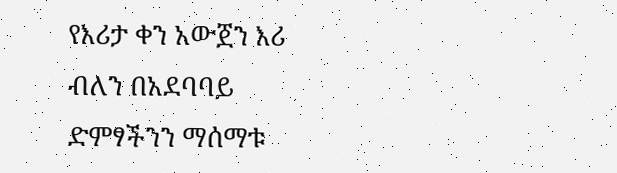የእሪታ ቀን አውጀን እሪ ብለን በአደባባይ ድምፃችንን ማሰማቱ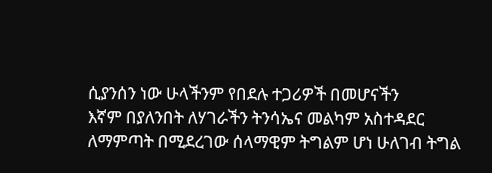ሲያንሰን ነው ሁላችንም የበደሉ ተጋሪዎች በመሆናችን
እኛም በያለንበት ለሃገራችን ትንሳኤና መልካም አስተዳደር ለማምጣት በሚደረገው ሰላማዊም ትግልም ሆነ ሁለገብ ትግል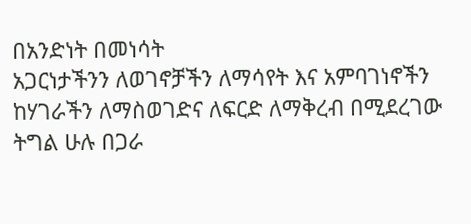በአንድነት በመነሳት
አጋርነታችንን ለወገኖቻችን ለማሳየት እና አምባገነኖችን ከሃገራችን ለማስወገድና ለፍርድ ለማቅረብ በሚደረገው ትግል ሁሉ በጋራ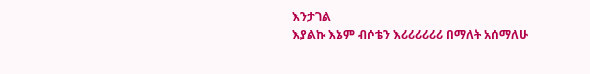እንታገል
እያልኩ እኔም ብሶቴን እሪሪሪሪሪሪ በማለት አሰማለሁ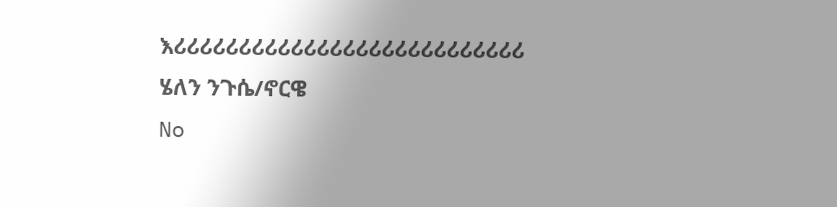እሪሪሪሪሪሪሪሪሪሪሪሪሪሪሪሪሪሪሪሪሪሪሪሪሪሪሪ
ሄለን ንጉሴ/ኖርዌ
No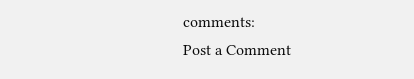comments:
Post a Comment